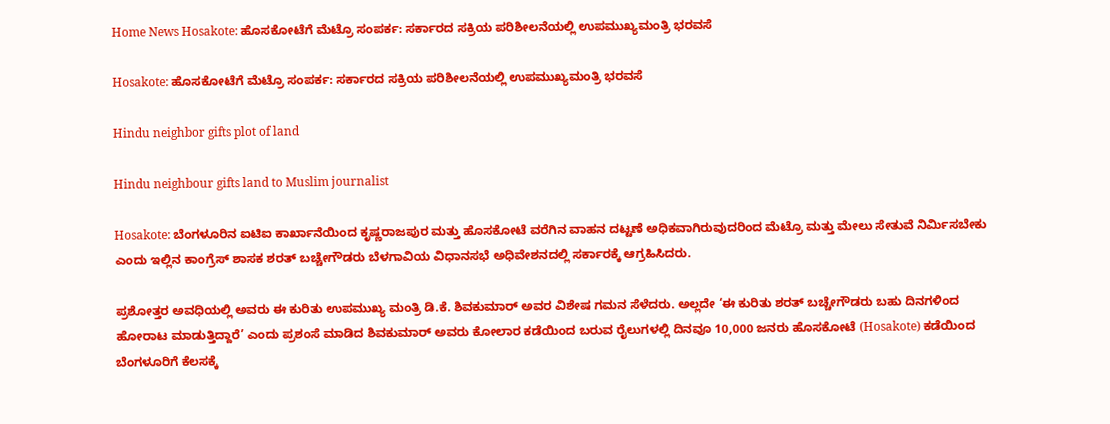Home News Hosakote: ಹೊಸಕೋಟೆಗೆ ಮೆಟ್ರೊ ಸಂಪರ್ಕ: ಸರ್ಕಾರದ ಸಕ್ರಿಯ ಪರಿಶೀಲನೆಯಲ್ಲಿ ಉಪಮುಖ್ಯಮಂತ್ರಿ ಭರವಸೆ

Hosakote: ಹೊಸಕೋಟೆಗೆ ಮೆಟ್ರೊ ಸಂಪರ್ಕ: ಸರ್ಕಾರದ ಸಕ್ರಿಯ ಪರಿಶೀಲನೆಯಲ್ಲಿ ಉಪಮುಖ್ಯಮಂತ್ರಿ ಭರವಸೆ

Hindu neighbor gifts plot of land

Hindu neighbour gifts land to Muslim journalist

Hosakote: ಬೆಂಗಳೂರಿನ ಐಟಿಐ ಕಾರ್ಖಾನೆಯಿಂದ ಕೃಷ್ಣರಾಜಪುರ ಮತ್ತು ಹೊಸಕೋಟೆ ವರೆಗಿನ ವಾಹನ ದಟ್ಟಣೆ ಅಧಿಕವಾಗಿರುವುದರಿಂದ ಮೆಟ್ರೊ ಮತ್ತು ಮೇಲು ಸೇತುವೆ ನಿರ್ಮಿಸಬೇಕು ಎಂದು ಇಲ್ಲಿನ ಕಾಂಗ್ರೆಸ್ ಶಾಸಕ ಶರತ್ ಬಚ್ಚೇಗೌಡರು ಬೆಳಗಾವಿಯ ವಿಧಾನಸಭೆ ಅಧಿವೇಶನದಲ್ಲಿ ಸರ್ಕಾರಕ್ಕೆ ಆಗ್ರಹಿಸಿದರು.

ಪ್ರಶೋತ್ತರ ಅವಧಿಯಲ್ಲಿ ಅವರು ಈ ಕುರಿತು ಉಪಮುಖ್ಯ ಮಂತ್ರಿ ಡಿ.ಕೆ. ಶಿವಕುಮಾರ್ ಅವರ ವಿಶೇಷ ಗಮನ ಸೆಳೆದರು. ಅಲ್ಲದೇ ‘ಈ ಕುರಿತು ಶರತ್ ಬಚ್ಚೇಗೌಡರು ಬಹು ದಿನಗಳಿಂದ ಹೋರಾಟ ಮಾಡುತ್ತಿದ್ದಾರೆ’ ಎಂದು ಪ್ರಶಂಸೆ ಮಾಡಿದ ಶಿವಕುಮಾರ್ ಅವರು ಕೋಲಾರ ಕಡೆಯಿಂದ ಬರುವ ರೈಲುಗಳಲ್ಲಿ ದಿನವೂ 10,000 ಜನರು ಹೊಸಕೋಟೆ (Hosakote) ಕಡೆಯಿಂದ ಬೆಂಗಳೂರಿಗೆ ಕೆಲಸಕ್ಕೆ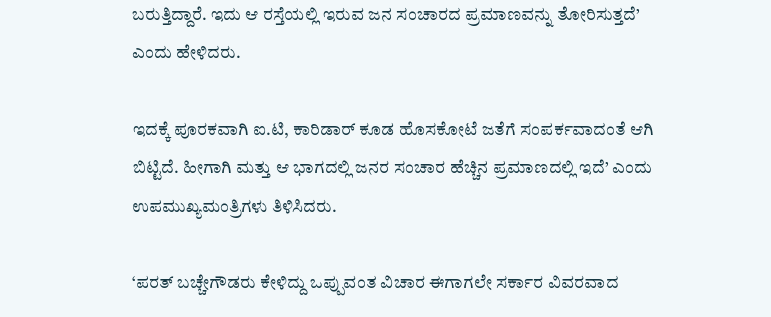ಬರುತ್ತಿದ್ದಾರೆ. ಇದು ಆ ರಸ್ತೆಯಲ್ಲಿ ಇರುವ ಜನ ಸಂಚಾರದ ಪ್ರಮಾಣವನ್ನು ತೋರಿಸುತ್ತದೆ’ ಎಂದು ಹೇಳಿದರು.

ಇದಕ್ಕೆ ಪೂರಕವಾಗಿ ಐ.ಟಿ, ಕಾರಿಡಾರ್ ಕೂಡ ಹೊಸಕೋಟೆ ಜತೆಗೆ ಸಂಪರ್ಕವಾದಂತೆ ಆಗಿ ಬಿಟ್ಟಿದೆ. ಹೀಗಾಗಿ ಮತ್ತು ಆ ಭಾಗದಲ್ಲಿ ಜನರ ಸಂಚಾರ ಹೆಚ್ಚಿನ ಪ್ರಮಾಣದಲ್ಲಿ ಇದೆ’ ಎಂದು ಉಪಮುಖ್ಯಮಂತ್ರಿಗಳು ತಿಳಿಸಿದರು.

‘ಪರತ್ ಬಚ್ಚೇಗೌಡರು ಕೇಳಿದ್ದು ಒಪ್ಪುವಂತ ವಿಚಾರ ಈಗಾಗಲೇ ಸರ್ಕಾರ ವಿವರವಾದ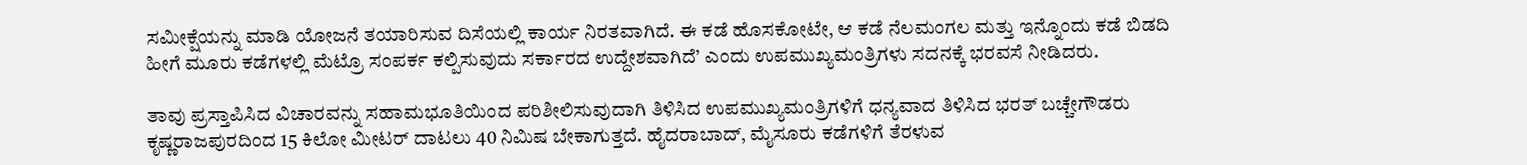ಸಮೀಕ್ಷೆಯನ್ನು ಮಾಡಿ ಯೋಜನೆ ತಯಾರಿಸುವ ದಿಸೆಯಲ್ಲಿ ಕಾರ್ಯ ನಿರತವಾಗಿದೆ. ಈ ಕಡೆ ಹೊಸಕೋಟೇ, ಆ ಕಡೆ ನೆಲಮಂಗಲ ಮತ್ತು ಇನ್ನೊಂದು ಕಡೆ ಬಿಡದಿ ಹೀಗೆ ಮೂರು ಕಡೆಗಳಲ್ಲಿ ಮೆಟ್ರೊ ಸಂಪರ್ಕ ಕಲ್ಪಿಸುವುದು ಸರ್ಕಾರದ ಉದ್ದೇಶವಾಗಿದೆ’ ಎಂದು ಉಪಮುಖ್ಯಮಂತ್ರಿಗಳು ಸದನಕ್ಕೆ ಭರವಸೆ ನೀಡಿದರು.

ತಾವು ಪ್ರಸ್ತಾಪಿಸಿದ ವಿಚಾರವನ್ನು ಸಹಾಮಭೂತಿಯಿಂದ ಪರಿಶೀಲಿಸುವುದಾಗಿ ತಿಳಿಸಿದ ಉಪಮುಖ್ಯಮಂತ್ರಿಗಳಿಗೆ ಧನ್ಯವಾದ ತಿಳಿಸಿದ ಭರತ್ ಬಚ್ಚೇಗೌಡರು ಕೃಷ್ಣರಾಜಪುರದಿಂದ 15 ಕಿಲೋ ಮೀಟರ್ ದಾಟಲು 40 ನಿಮಿಷ ಬೇಕಾಗುತ್ತದೆ. ಹೈದರಾಬಾದ್, ಮೈಸೂರು ಕಡೆಗಳಿಗೆ ತೆರಳುವ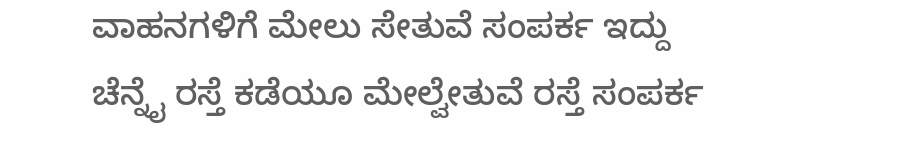ವಾಹನಗಳಿಗೆ ಮೇಲು ಸೇತುವೆ ಸಂಪರ್ಕ ಇದ್ದು ಚೆನ್ನೈ ರಸ್ತೆ ಕಡೆಯೂ ಮೇಲ್ವೇತುವೆ ರಸ್ತೆ ಸಂಪರ್ಕ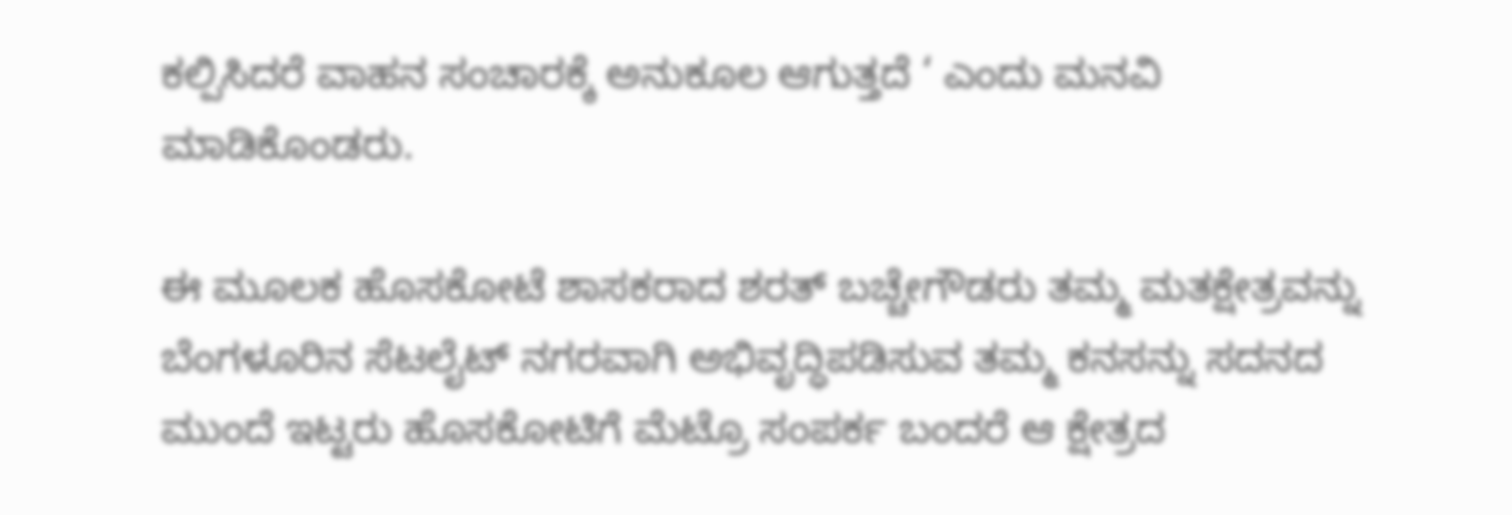ಕಲ್ಪಿಸಿದರೆ ವಾಹನ ಸಂಚಾರಕ್ಕೆ ಅನುಕೂಲ ಆಗುತ್ತದೆ ‘ ಎಂದು ಮನವಿ ಮಾಡಿಕೊಂಡರು.

ಈ ಮೂಲಕ ಹೊಸಕೋಟೆ ಶಾಸಕರಾದ ಶರತ್ ಬಚ್ಚೇಗೌಡರು ತಮ್ಮ ಮತಕ್ಷೇತ್ರವನ್ನು ಬೆಂಗಳೂರಿನ ಸೆಟಲೈಟ್ ನಗರವಾಗಿ ಅಭಿವೃದ್ಧಿಪಡಿಸುವ ತಮ್ಮ ಕನಸನ್ನು ಸದನದ ಮುಂದೆ ಇಟ್ಟರು ಹೊಸಕೋಟಿಗೆ ಮೆಟ್ರೊ ಸಂಪರ್ಕ ಬಂದರೆ ಆ ಕ್ಷೇತ್ರದ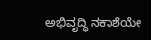ಅಭಿವೃದ್ಧಿ ನಕಾಶೆಯೇ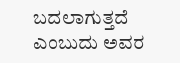ಬದಲಾಗುತ್ತದೆ ಎಂಬುದು ಅವರ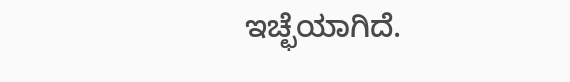ಇಚ್ಛೆಯಾಗಿದೆ.